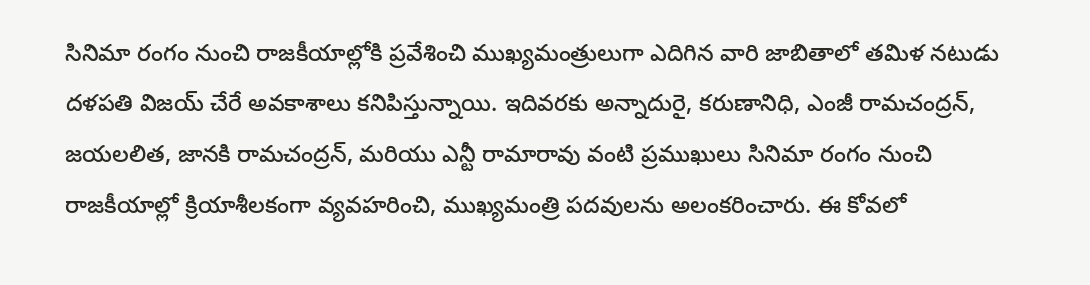సినిమా రంగం నుంచి రాజకీయాల్లోకి ప్రవేశించి ముఖ్యమంత్రులుగా ఎదిగిన వారి జాబితాలో తమిళ నటుడు దళపతి విజయ్ చేరే అవకాశాలు కనిపిస్తున్నాయి. ఇదివరకు అన్నాదురై, కరుణానిధి, ఎంజీ రామచంద్రన్, జయలలిత, జానకి రామచంద్రన్, మరియు ఎన్టీ రామారావు వంటి ప్రముఖులు సినిమా రంగం నుంచి రాజకీయాల్లో క్రియాశీలకంగా వ్యవహరించి, ముఖ్యమంత్రి పదవులను అలంకరించారు. ఈ కోవలో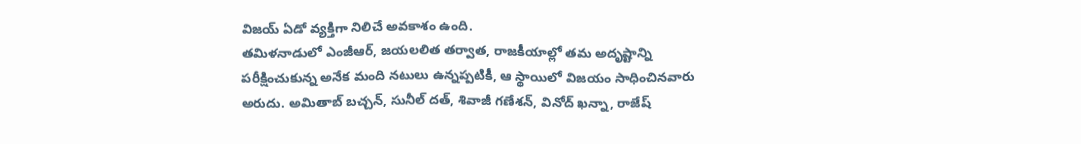విజయ్ ఏడో వ్యక్తిగా నిలిచే అవకాశం ఉంది.
తమిళనాడులో ఎంజీఆర్, జయలలిత తర్వాత, రాజకీయాల్లో తమ అదృష్టాన్ని పరీక్షించుకున్న అనేక మంది నటులు ఉన్నప్పటికీ, ఆ స్థాయిలో విజయం సాధించినవారు అరుదు. అమితాబ్ బచ్చన్, సునీల్ దత్, శివాజీ గణేశన్, వినోద్ ఖన్నా, రాజేష్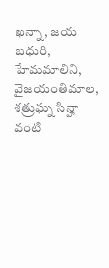ఖన్నా, జయ బధురి, హేమమాలిని, వైజయంతిమాల, శత్రుఘ్న సిన్హా వంటి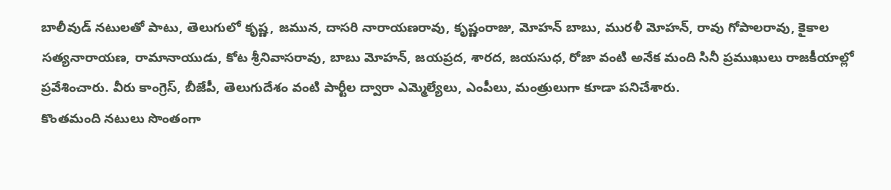బాలీవుడ్ నటులతో పాటు, తెలుగులో కృష్ణ, జమున, దాసరి నారాయణరావు, కృష్ణంరాజు, మోహన్ బాబు, మురళీ మోహన్, రావు గోపాలరావు, కైకాల సత్యనారాయణ, రామానాయుడు, కోట శ్రీనివాసరావు, బాబు మోహన్, జయప్రద, శారద, జయసుధ, రోజా వంటి అనేక మంది సినీ ప్రముఖులు రాజకీయాల్లో ప్రవేశించారు. వీరు కాంగ్రెస్, బీజేపీ, తెలుగుదేశం వంటి పార్టీల ద్వారా ఎమ్మెల్యేలు, ఎంపీలు, మంత్రులుగా కూడా పనిచేశారు.
కొంతమంది నటులు సొంతంగా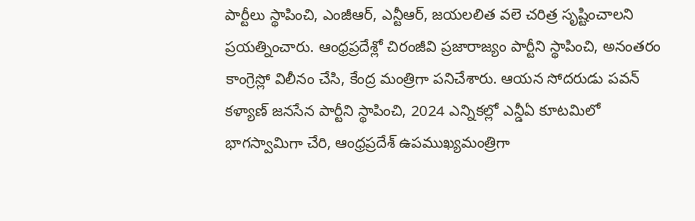పార్టీలు స్థాపించి, ఎంజీఆర్, ఎన్టీఆర్, జయలలిత వలె చరిత్ర సృష్టించాలని ప్రయత్నించారు. ఆంధ్రప్రదేశ్లో చిరంజీవి ప్రజారాజ్యం పార్టీని స్థాపించి, అనంతరం కాంగ్రెస్లో విలీనం చేసి, కేంద్ర మంత్రిగా పనిచేశారు. ఆయన సోదరుడు పవన్ కళ్యాణ్ జనసేన పార్టీని స్థాపించి, 2024 ఎన్నికల్లో ఎన్డీఏ కూటమిలో భాగస్వామిగా చేరి, ఆంధ్రప్రదేశ్ ఉపముఖ్యమంత్రిగా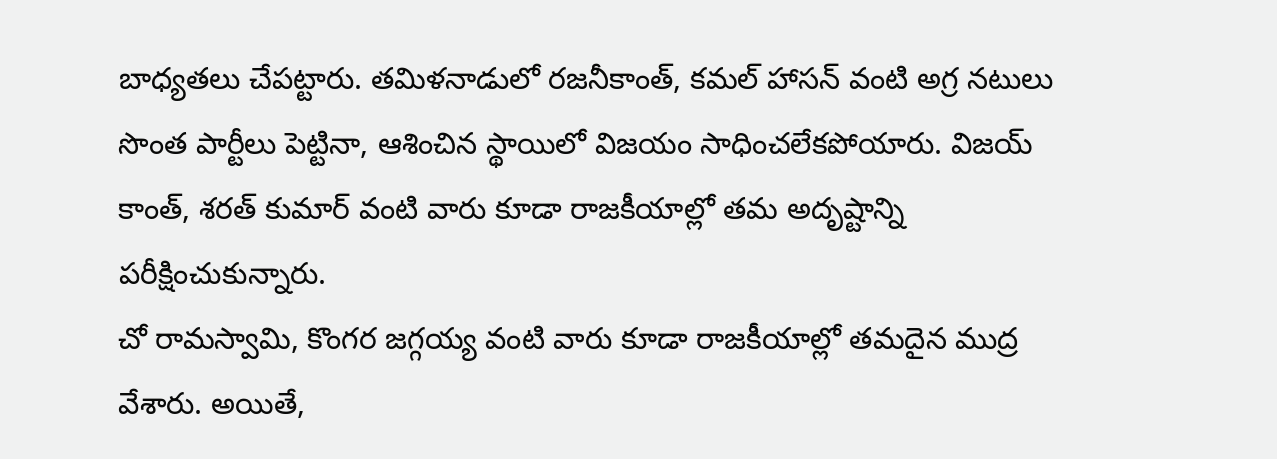బాధ్యతలు చేపట్టారు. తమిళనాడులో రజనీకాంత్, కమల్ హాసన్ వంటి అగ్ర నటులు సొంత పార్టీలు పెట్టినా, ఆశించిన స్థాయిలో విజయం సాధించలేకపోయారు. విజయ్ కాంత్, శరత్ కుమార్ వంటి వారు కూడా రాజకీయాల్లో తమ అదృష్టాన్ని పరీక్షించుకున్నారు.
చో రామస్వామి, కొంగర జగ్గయ్య వంటి వారు కూడా రాజకీయాల్లో తమదైన ముద్ర వేశారు. అయితే,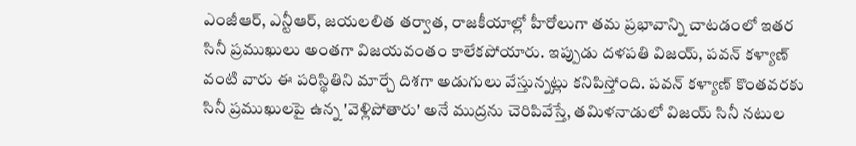ఎంజీఆర్, ఎన్టీఆర్, జయలలిత తర్వాత, రాజకీయాల్లో హీరోలుగా తమ ప్రభావాన్ని చాటడంలో ఇతర సినీ ప్రముఖులు అంతగా విజయవంతం కాలేకపోయారు. ఇప్పుడు దళపతి విజయ్, పవన్ కళ్యాణ్ వంటి వారు ఈ పరిస్థితిని మార్చే దిశగా అడుగులు వేస్తున్నట్లు కనిపిస్తోంది. పవన్ కళ్యాణ్ కొంతవరకు సినీ ప్రముఖులపై ఉన్న 'వెళ్లిపోతారు' అనే ముద్రను చెరిపివేస్తే, తమిళనాడులో విజయ్ సినీ నటుల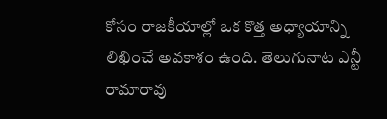కోసం రాజకీయాల్లో ఒక కొత్త అధ్యాయాన్ని లిఖించే అవకాశం ఉంది. తెలుగునాట ఎన్టీ రామారావు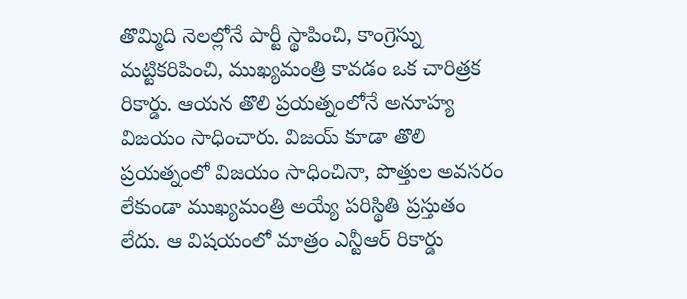తొమ్మిది నెలల్లోనే పార్టీ స్థాపించి, కాంగ్రెస్ను మట్టికరిపించి, ముఖ్యమంత్రి కావడం ఒక చారిత్రక రికార్డు. ఆయన తొలి ప్రయత్నంలోనే అనూహ్య విజయం సాధించారు. విజయ్ కూడా తొలి ప్రయత్నంలో విజయం సాధించినా, పొత్తుల అవసరం లేకుండా ముఖ్యమంత్రి అయ్యే పరిస్థితి ప్రస్తుతం లేదు. ఆ విషయంలో మాత్రం ఎన్టీఆర్ రికార్డు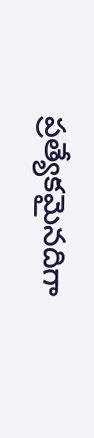ప్రత్యేకమైనదిగా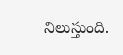నిలుస్తుంది.